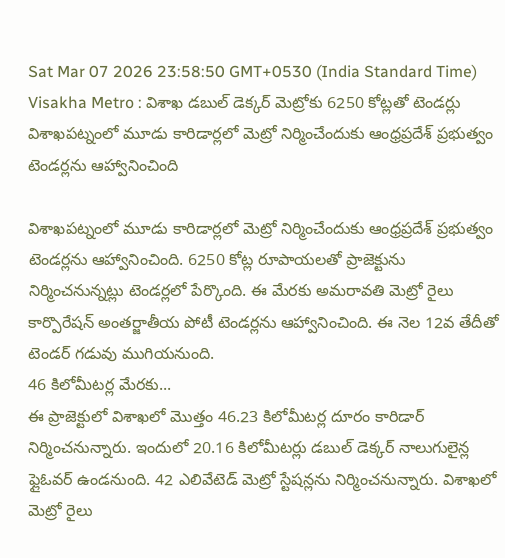Sat Mar 07 2026 23:58:50 GMT+0530 (India Standard Time)
Visakha Metro : విశాఖ డబుల్ డెక్కర్ మెట్రోకు 6250 కోట్లతో టెండర్లు
విశాఖపట్నంలో మూడు కారిడార్లలో మెట్రో నిర్మించేందుకు ఆంధ్రప్రదేశ్ ప్రభుత్వం టెండర్లను ఆహ్వానించింది

విశాఖపట్నంలో మూడు కారిడార్లలో మెట్రో నిర్మించేందుకు ఆంధ్రప్రదేశ్ ప్రభుత్వం టెండర్లను ఆహ్వానించింది. 6250 కోట్ల రూపాయలతో ప్రాజెక్టును నిర్మించనున్నట్లు టెండర్లలో పేర్కొంది. ఈ మేరకు అమరావతి మెట్రో రైలు కార్పొరేషన్ అంతర్జాతీయ పోటీ టెండర్లను ఆహ్వానించింది. ఈ నెల 12వ తేదీతో టెండర్ గడువు ముగియనుంది.
46 కిలోమీటర్ల మేరకు...
ఈ ప్రాజెక్టులో విశాఖలో మొత్తం 46.23 కిలోమీటర్ల దూరం కారిడార్ నిర్మించనున్నారు. ఇందులో 20.16 కిలోమీటర్లు డబుల్ డెక్కర్ నాలుగులైన్ల ఫ్లైఓవర్ ఉండనుంది. 42 ఎలివేటెడ్ మెట్రో స్టేషన్లను నిర్మించనున్నారు. విశాఖలో మెట్రో రైలు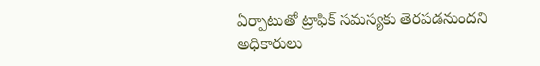ఏర్పాటుతో ట్రాఫిక్ సమస్యకు తెరపడనుందని అధికారులు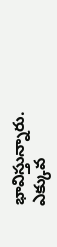భావిస్తున్నారు. ఎక్కువ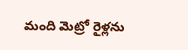మంది మెట్రో రైళ్లను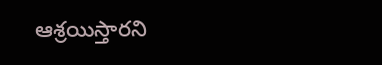ఆశ్రయిస్తారని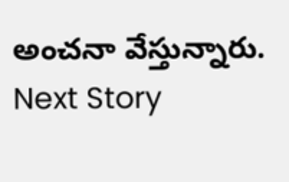అంచనా వేస్తున్నారు.
Next Story